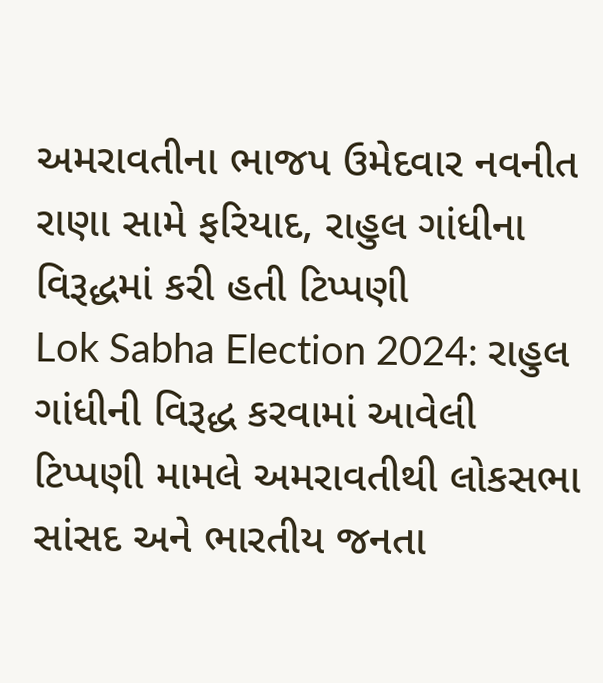અમરાવતીના ભાજપ ઉમેદવાર નવનીત રાણા સામે ફરિયાદ, રાહુલ ગાંધીના વિરૂદ્ધમાં કરી હતી ટિપ્પણી
Lok Sabha Election 2024: રાહુલ ગાંધીની વિરૂદ્ધ કરવામાં આવેલી ટિપ્પણી મામલે અમરાવતીથી લોકસભા સાંસદ અને ભારતીય જનતા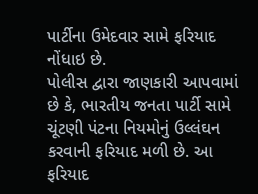પાર્ટીના ઉમેદવાર સામે ફરિયાદ નોંધાઇ છે.
પોલીસ દ્વારા જાણકારી આપવામાં છે કે, ભારતીય જનતા પાર્ટી સામે ચૂંટણી પંટના નિયમોનું ઉલ્લંઘન કરવાની ફરિયાદ મળી છે. આ ફરિયાદ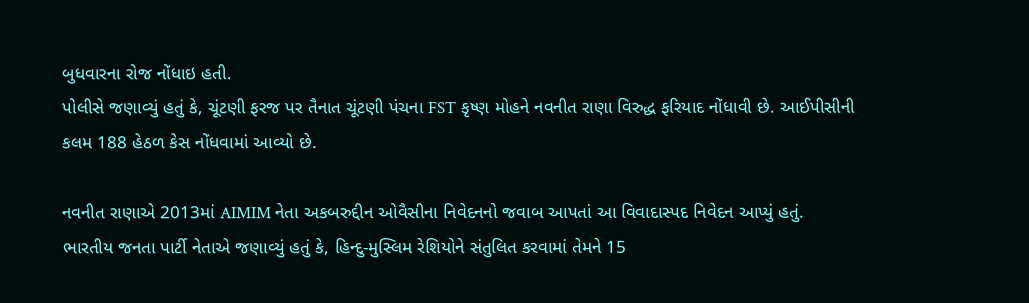બુધવારના રોજ નોંધાઇ હતી.
પોલીસે જણાવ્યું હતું કે, ચૂંટણી ફરજ પર તૈનાત ચૂંટણી પંચના FST કૃષ્ણ મોહને નવનીત રાણા વિરુદ્ધ ફરિયાદ નોંધાવી છે. આઈપીસીની કલમ 188 હેઠળ કેસ નોંધવામાં આવ્યો છે.

નવનીત રાણાએ 2013માં AIMIM નેતા અકબરુદ્દીન ઓવૈસીના નિવેદનનો જવાબ આપતાં આ વિવાદાસ્પદ નિવેદન આપ્યું હતું. ભારતીય જનતા પાર્ટી નેતાએ જણાવ્યું હતું કે, હિન્દુ-મુસ્લિમ રેશિયોને સંતુલિત કરવામાં તેમને 15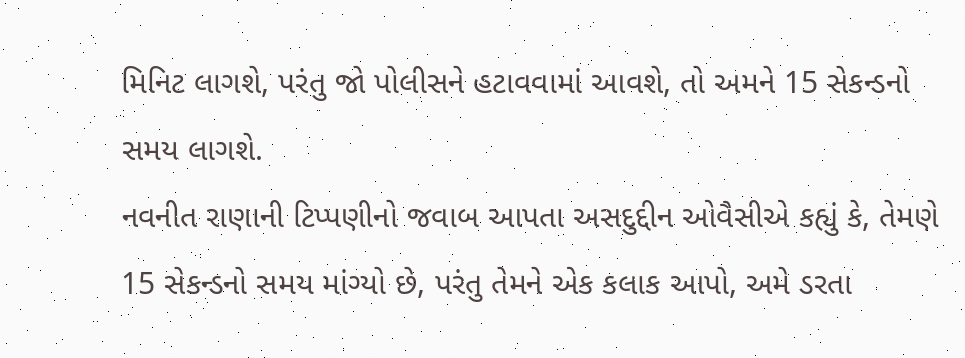મિનિટ લાગશે, પરંતુ જો પોલીસને હટાવવામાં આવશે, તો અમને 15 સેકન્ડનો સમય લાગશે.
નવનીત રાણાની ટિપ્પણીનો જવાબ આપતા અસદુદ્દીન ઓવૈસીએ કહ્યું કે, તેમણે 15 સેકન્ડનો સમય માંગ્યો છે, પરંતુ તેમને એક કલાક આપો, અમે ડરતા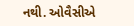નથી. ઓવૈસીએ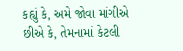કહ્યું કે, અમે જોવા માંગીએ છીએ કે, તેમનામાં કેટલી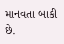માનવતા બાકી છે.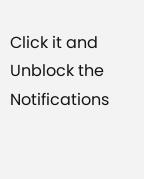Click it and Unblock the Notifications